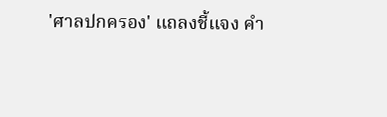'ศาลปกครอง' แถลงชี้แจง คำ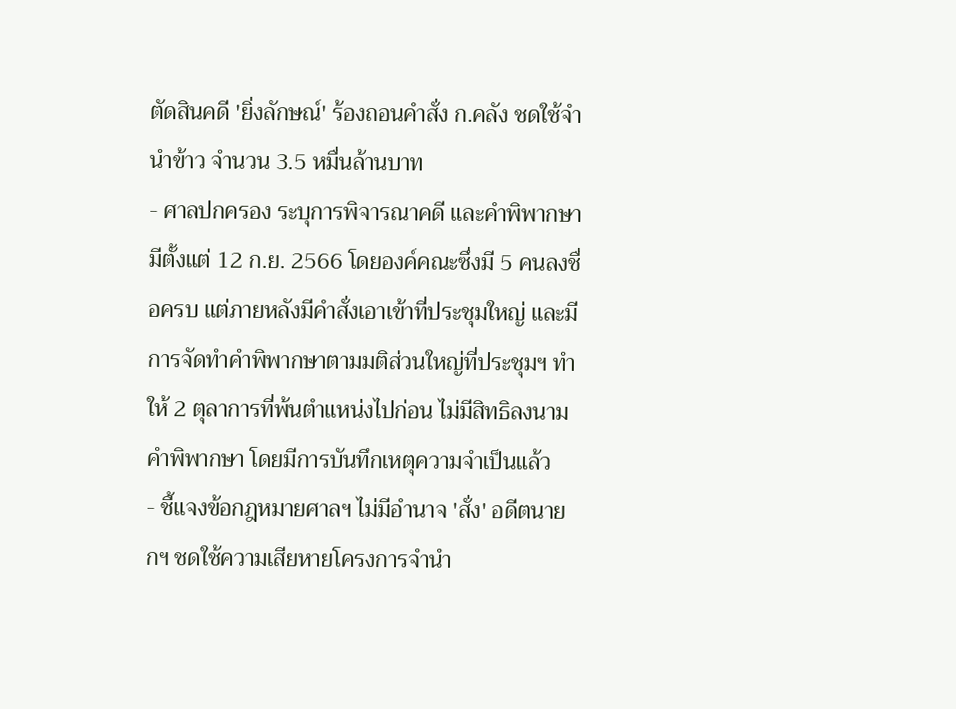ตัดสินคดี 'ยิ่งลักษณ์' ร้องถอนคำสั่ง ก.คลัง ชดใช้จำนำข้าว จำนวน 3.5 หมื่นล้านบาท
- ศาลปกครอง ระบุการพิจารณาคดี และคำพิพากษามีตั้งแต่ 12 ก.ย. 2566 โดยองค์คณะซึ่งมี 5 คนลงชื่อครบ แต่ภายหลังมีคำสั่งเอาเข้าที่ประชุมใหญ่ และมีการจัดทำคำพิพากษาตามมติส่วนใหญ่ที่ประชุมฯ ทำให้ 2 ตุลาการที่พ้นตำแหน่งไปก่อน ไม่มีสิทธิลงนามคำพิพากษา โดยมีการบันทึกเหตุความจำเป็นแล้ว
- ชี้แจงข้อกฎหมายศาลฯ ไม่มีอำนาจ 'สั่ง' อดีตนายกฯ ชดใช้ความเสียหายโครงการจำนำ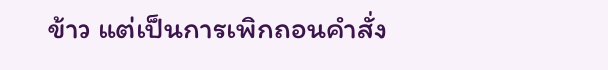ข้าว แต่เป็นการเพิกถอนคำสั่ง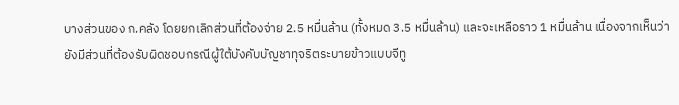บางส่วนของ ก.คลัง โดยยกเลิกส่วนที่ต้องจ่าย 2.5 หมื่นล้าน (ทั้งหมด 3.5 หมื่นล้าน) และจะเหลือราว 1 หมื่นล้าน เนื่องจากเห็นว่ายังมีส่วนที่ต้องรับผิดชอบกรณีผู้ใต้บังคับบัญชาทุจริตระบายข้าวแบบจีทู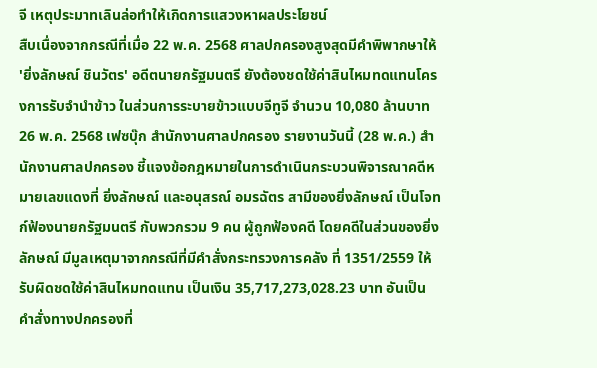จี เหตุประมาทเลินล่อทำให้เกิดการแสวงหาผลประโยชน์
สืบเนื่องจากกรณีที่เมื่อ 22 พ.ค. 2568 ศาลปกครองสูงสุดมีคำพิพากษาให้ 'ยิ่งลักษณ์ ชินวัตร' อดีตนายกรัฐมนตรี ยังต้องชดใช้ค่าสินไหมทดแทนโครงการรับจำนำข้าว ในส่วนการระบายข้าวแบบจีทูจี จำนวน 10,080 ล้านบาท
26 พ.ค. 2568 เฟซบุ๊ก สำนักงานศาลปกครอง รายงานวันนี้ (28 พ.ค.) สำนักงานศาลปกครอง ชี้แจงข้อกฎหมายในการดำเนินกระบวนพิจารณาคดีหมายเลขแดงที่ ยิ่งลักษณ์ และอนุสรณ์ อมรฉัตร สามีของยิ่งลักษณ์ เป็นโจทก์ฟ้องนายกรัฐมนตรี กับพวกรวม 9 คน ผู้ถูกฟ้องคดี โดยคดีในส่วนของยิ่งลักษณ์ มีมูลเหตุมาจากกรณีที่มีคำสั่งกระทรวงการคลัง ที่ 1351/2559 ให้รับผิดชดใช้ค่าสินไหมทดแทน เป็นเงิน 35,717,273,028.23 บาท อันเป็นคำสั่งทางปกครองที่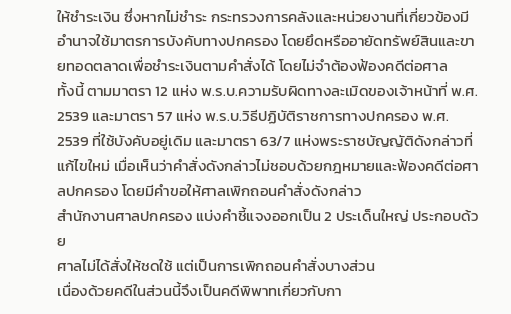ให้ชำระเงิน ซึ่งหากไม่ชำระ กระทรวงการคลังและหน่วยงานที่เกี่ยวข้องมีอำนาจใช้มาตรการบังคับทางปกครอง โดยยึดหรืออายัดทรัพย์สินและขายทอดตลาดเพื่อชำระเงินตามคำสั่งได้ โดยไม่จำต้องฟ้องคดีต่อศาล
ทั้งนี้ ตามมาตรา 12 แห่ง พ.ร.บ.ความรับผิดทางละเมิดของเจ้าหน้าที่ พ.ศ. 2539 และมาตรา 57 แห่ง พ.ร.บ.วิธีปฏิบัติราชการทางปกครอง พ.ศ. 2539 ที่ใช้บังคับอยู่เดิม และมาตรา 63/7 แห่งพระราชบัญญัติดังกล่าวที่แก้ไขใหม่ เมื่อเห็นว่าคำสั่งดังกล่าวไม่ชอบด้วยกฎหมายและฟ้องคดีต่อศาลปกครอง โดยมีคำขอให้ศาลเพิกถอนคำสั่งดังกล่าว
สำนักงานศาลปกครอง แบ่งคำชี้แจงออกเป็น 2 ประเด็นใหญ่ ประกอบด้วย
ศาลไม่ได้สั่งให้ชดใช้ แต่เป็นการเพิกถอนคำสั่งบางส่วน
เนื่องด้วยคดีในส่วนนี้จึงเป็นคดีพิพาทเกี่ยวกับกา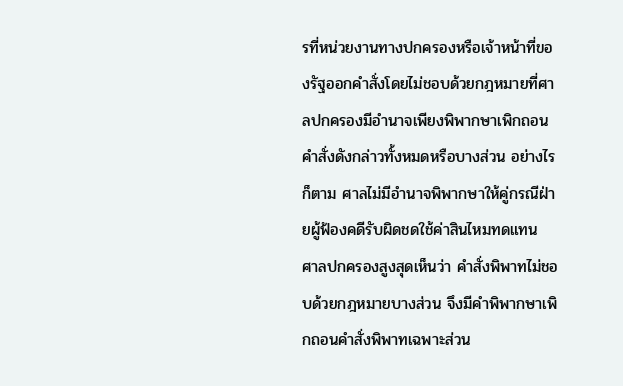รที่หน่วยงานทางปกครองหรือเจ้าหน้าที่ของรัฐออกคำสั่งโดยไม่ชอบด้วยกฎหมายที่ศาลปกครองมีอำนาจเพียงพิพากษาเพิกถอนคำสั่งดังกล่าวทั้งหมดหรือบางส่วน อย่างไรก็ตาม ศาลไม่มีอำนาจพิพากษาให้คู่กรณีฝ่ายผู้ฟ้องคดีรับผิดชดใช้ค่าสินไหมทดแทน
ศาลปกครองสูงสุดเห็นว่า คำสั่งพิพาทไม่ชอบด้วยกฎหมายบางส่วน จึงมีคำพิพากษาเพิกถอนคำสั่งพิพาทเฉพาะส่วน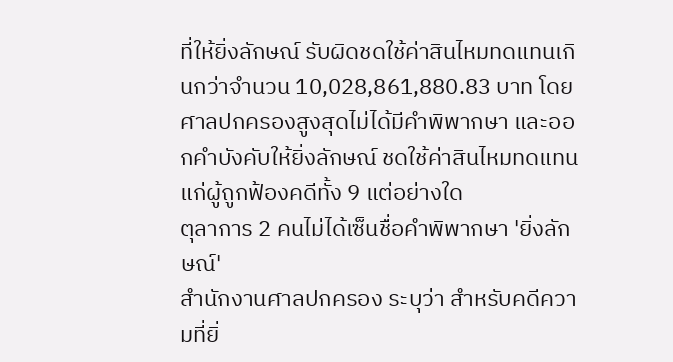ที่ให้ยิ่งลักษณ์ รับผิดชดใช้ค่าสินไหมทดแทนเกินกว่าจำนวน 10,028,861,880.83 บาท โดยศาลปกครองสูงสุดไม่ได้มีคำพิพากษา และออกคำบังคับให้ยิ่งลักษณ์ ชดใช้ค่าสินไหมทดแทนแก่ผู้ถูกฟ้องคดีทั้ง 9 แต่อย่างใด
ตุลาการ 2 คนไม่ได้เซ็นชื่อคำพิพากษา 'ยิ่งลักษณ์'
สำนักงานศาลปกครอง ระบุว่า สำหรับคดีความที่ยิ่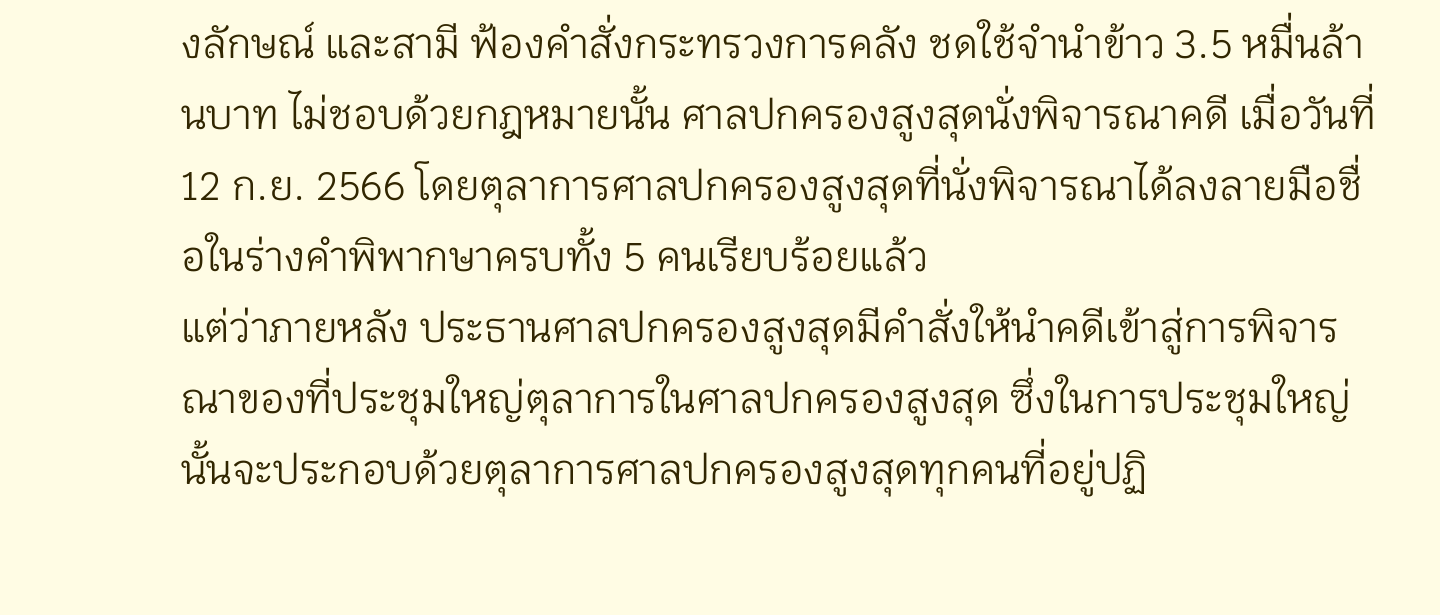งลักษณ์ และสามี ฟ้องคำสั่งกระทรวงการคลัง ชดใช้จำนำข้าว 3.5 หมื่นล้านบาท ไม่ชอบด้วยกฎหมายนั้น ศาลปกครองสูงสุดนั่งพิจารณาคดี เมื่อวันที่ 12 ก.ย. 2566 โดยตุลาการศาลปกครองสูงสุดที่นั่งพิจารณาได้ลงลายมือชื่อในร่างคำพิพากษาครบทั้ง 5 คนเรียบร้อยแล้ว
แต่ว่าภายหลัง ประธานศาลปกครองสูงสุดมีคำสั่งให้นำคดีเข้าสู่การพิจารณาของที่ประชุมใหญ่ตุลาการในศาลปกครองสูงสุด ซึ่งในการประชุมใหญ่นั้นจะประกอบด้วยตุลาการศาลปกครองสูงสุดทุกคนที่อยู่ปฏิ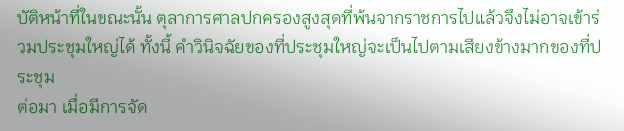บัติหน้าที่ในขณะนั้น ตุลาการศาลปกครองสูงสุดที่พ้นจากราชการไปแล้วจึงไม่อาจเข้าร่วมประชุมใหญ่ได้ ทั้งนี้ คำวินิจฉัยของที่ประชุมใหญ่จะเป็นไปตามเสียงข้างมากของที่ประชุม
ต่อมา เมื่อมีการจัด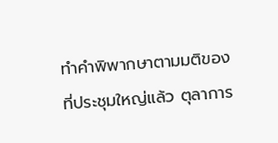ทำคำพิพากษาตามมติของที่ประชุมใหญ่แล้ว ตุลาการ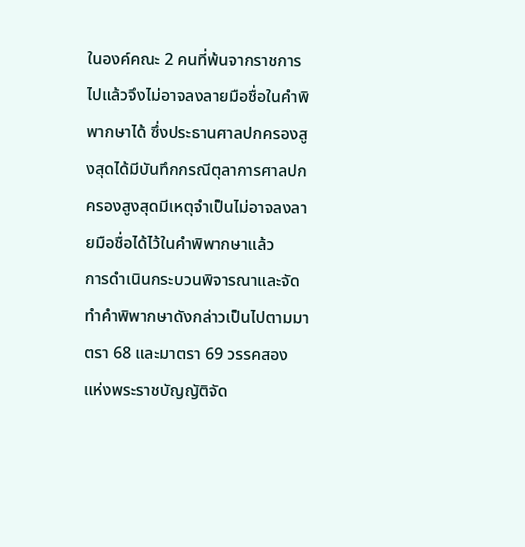ในองค์คณะ 2 คนที่พ้นจากราชการไปแล้วจึงไม่อาจลงลายมือชื่อในคำพิพากษาได้ ซึ่งประธานศาลปกครองสูงสุดได้มีบันทึกกรณีตุลาการศาลปกครองสูงสุดมีเหตุจำเป็นไม่อาจลงลายมือชื่อได้ไว้ในคำพิพากษาแล้ว
การดำเนินกระบวนพิจารณาและจัดทำคำพิพากษาดังกล่าวเป็นไปตามมาตรา 68 และมาตรา 69 วรรคสอง แห่งพระราชบัญญัติจัด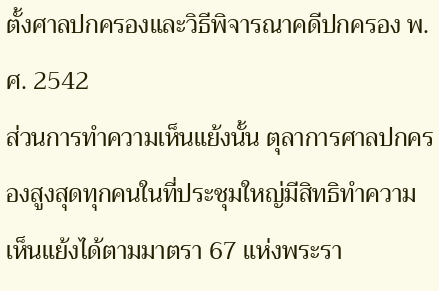ตั้งศาลปกครองและวิธีพิจารณาคดีปกครอง พ.ศ. 2542
ส่วนการทำความเห็นแย้งนั้น ตุลาการศาลปกครองสูงสุดทุกคนในที่ประชุมใหญ่มีสิทธิทำความเห็นแย้งได้ตามมาตรา 67 แห่งพระรา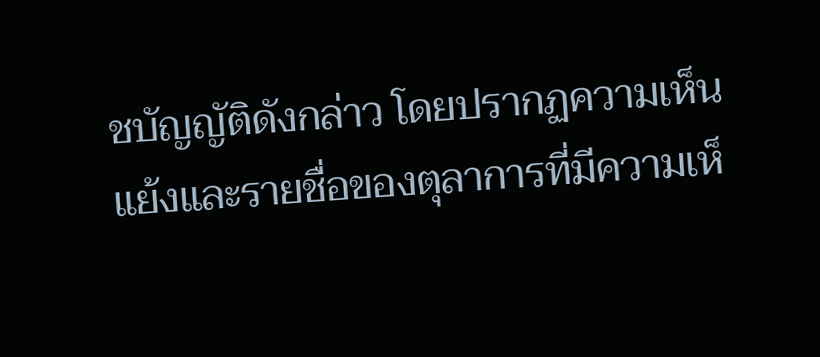ชบัญญัติดังกล่าว โดยปรากฏความเห็นแย้งและรายชื่อของตุลาการที่มีความเห็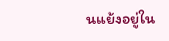นแย้งอยู่ใน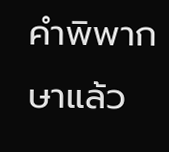คำพิพากษาแล้ว